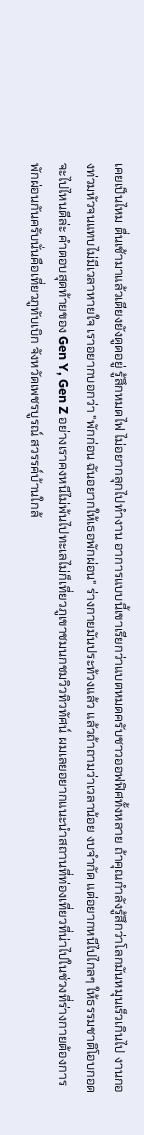เคยเป็นไหม ตื่นเช้ามาแล้วเตียงยังดูดอยู่ รู้สึกหมดไฟ ไม่อยากลุกไปทำงาน อาการแบบนี้เขาเรียกว่าแบตหมดครับชาวออฟฟิศทั้งหลาย ถ้าคุณกำลังรู้สึกว่าโลกมันหมุนเร็วเกินไป งานกองท่วมหัวจนแทบไม่มีเวลาหายใจ เราอยากบอกว่า "พักก่อน ฉันอยากให้เธอพักผ่อน" ร่างกายมันประท้วงแล้ว แล้วถ้าถามว่าเวลาน้อย งบจำกัด แต่อยากหนีไปไกลๆ ให้ธรรมชาติโอบกอดจะไปไหนดีล่ะ คำตอบสุดท้ายของ Gen Y, Gen Z อย่างเราคงหนีไม่พ้นไปทะเลไม่ก็เที่ยวภูเขาชมนกชมวิวทิวทัศน์ ผมเลยอยากแนะนำสถานที่ท่องเที่ยวที่น่าไปในช่วงที่ร่างกายต้องการพักผ่อนกันครับนั่นคือเที่ยวภูทับเบิก จังหวัดเพชรบูรณ์ สวรรค์บ้านใกล้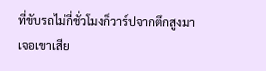ที่ขับรถไม่กี่ชั่วโมงก็วาร์ปจากตึกสูงมาเจอเขาเสีย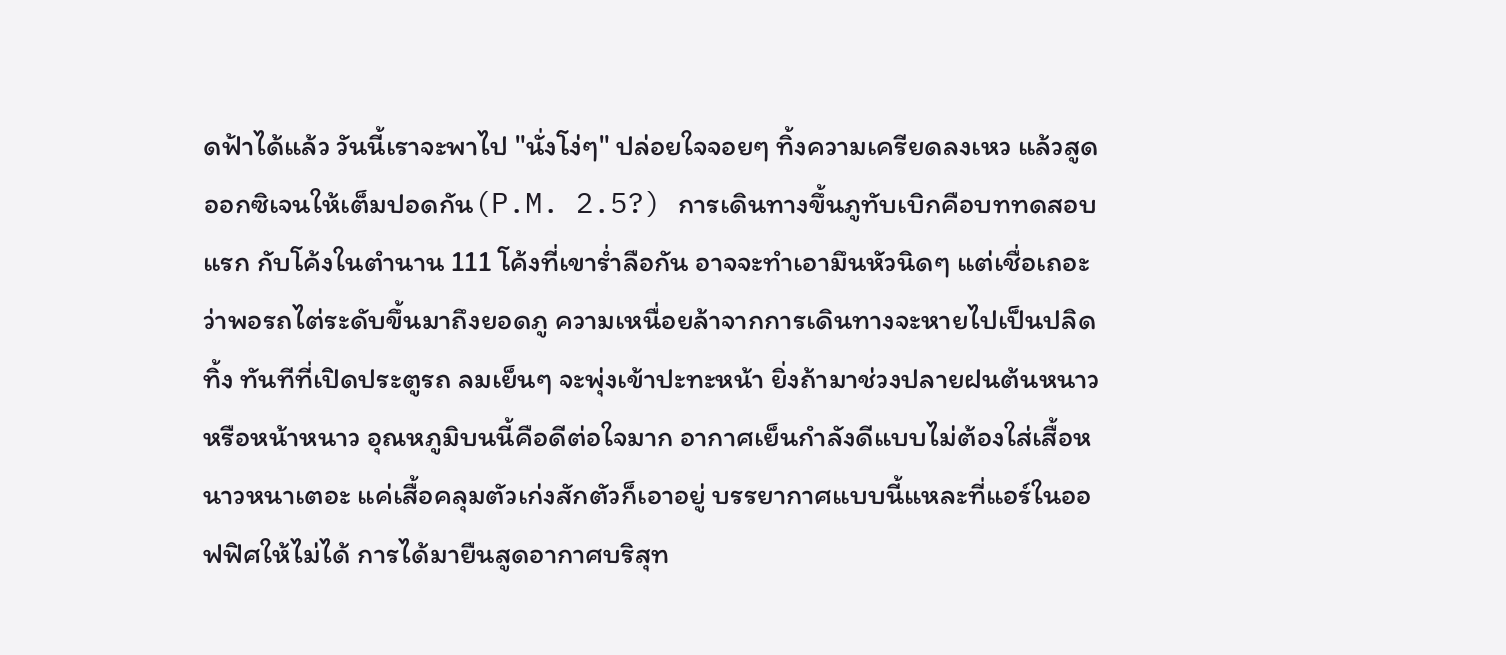ดฟ้าได้แล้ว วันนี้เราจะพาไป "นั่งโง่ๆ" ปล่อยใจจอยๆ ทิ้งความเครียดลงเหว แล้วสูดออกซิเจนให้เต็มปอดกัน(P.M. 2.5?) การเดินทางขึ้นภูทับเบิกคือบททดสอบแรก กับโค้งในตำนาน 111 โค้งที่เขาร่ำลือกัน อาจจะทำเอามึนหัวนิดๆ แต่เชื่อเถอะว่าพอรถไต่ระดับขึ้นมาถึงยอดภู ความเหนื่อยล้าจากการเดินทางจะหายไปเป็นปลิดทิ้ง ทันทีที่เปิดประตูรถ ลมเย็นๆ จะพุ่งเข้าปะทะหน้า ยิ่งถ้ามาช่วงปลายฝนต้นหนาว หรือหน้าหนาว อุณหภูมิบนนี้คือดีต่อใจมาก อากาศเย็นกำลังดีแบบไม่ต้องใส่เสื้อหนาวหนาเตอะ แค่เสื้อคลุมตัวเก่งสักตัวก็เอาอยู่ บรรยากาศแบบนี้แหละที่แอร์ในออฟฟิศให้ไม่ได้ การได้มายืนสูดอากาศบริสุท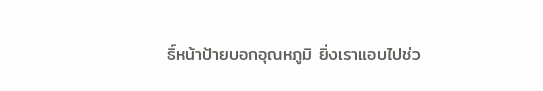ธิ์หน้าป้ายบอกอุณหภูมิ ยิ่งเราแอบไปช่ว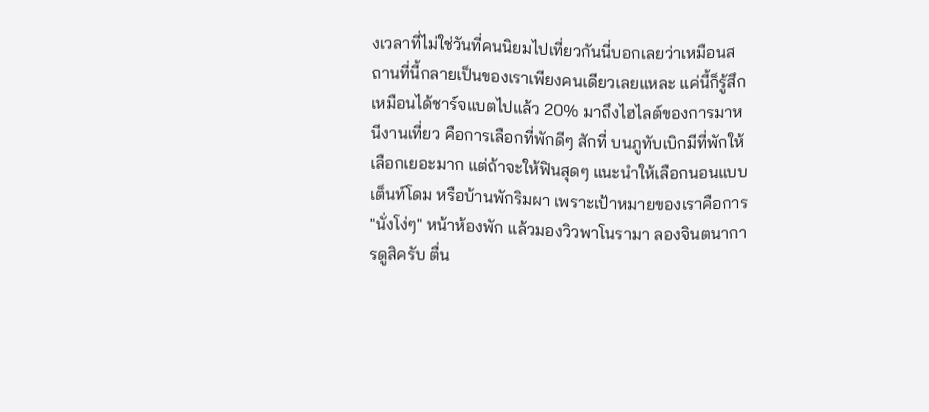งเวลาที่ไม่ใช่วันที่คนนิยมไปเที่ยวกันนี่บอกเลยว่าเหมือนสถานที่นี้กลายเป็นของเราเพียงคนเดียวเลยแหละ แค่นี้ก็รู้สึกเหมือนได้ชาร์จแบตไปแล้ว 20% มาถึงไฮไลต์ของการมาหนีงานเที่ยว คือการเลือกที่พักดีๆ สักที่ บนภูทับเบิกมีที่พักให้เลือกเยอะมาก แต่ถ้าจะให้ฟินสุดๆ แนะนำให้เลือกนอนแบบเต็นท์โดม หรือบ้านพักริมผา เพราะเป้าหมายของเราคือการ "นั่งโง่ๆ" หน้าห้องพัก แล้วมองวิวพาโนรามา ลองจินตนาการดูสิครับ ตื่น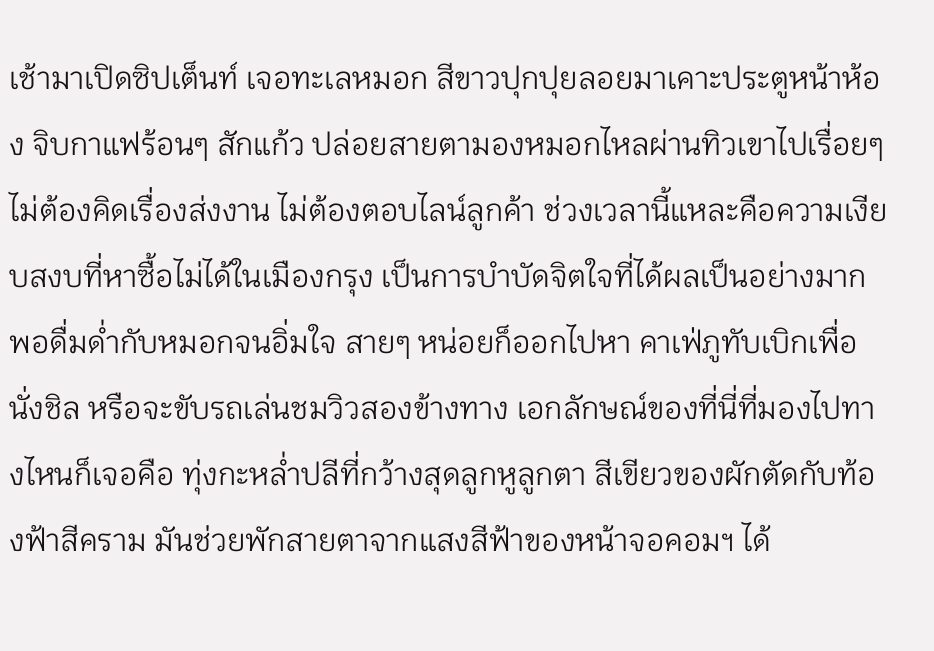เช้ามาเปิดซิปเต็นท์ เจอทะเลหมอก สีขาวปุกปุยลอยมาเคาะประตูหน้าห้อง จิบกาแฟร้อนๆ สักแก้ว ปล่อยสายตามองหมอกไหลผ่านทิวเขาไปเรื่อยๆ ไม่ต้องคิดเรื่องส่งงาน ไม่ต้องตอบไลน์ลูกค้า ช่วงเวลานี้แหละคือความเงียบสงบที่หาซื้อไม่ได้ในเมืองกรุง เป็นการบำบัดจิตใจที่ได้ผลเป็นอย่างมากพอดื่มด่ำกับหมอกจนอิ่มใจ สายๆ หน่อยก็ออกไปหา คาเฟ่ภูทับเบิกเพื่อนั่งชิล หรือจะขับรถเล่นชมวิวสองข้างทาง เอกลักษณ์ของที่นี่ที่มองไปทางไหนก็เจอคือ ทุ่งกะหล่ำปลีที่กว้างสุดลูกหูลูกตา สีเขียวของผักตัดกับท้องฟ้าสีคราม มันช่วยพักสายตาจากแสงสีฟ้าของหน้าจอคอมฯ ได้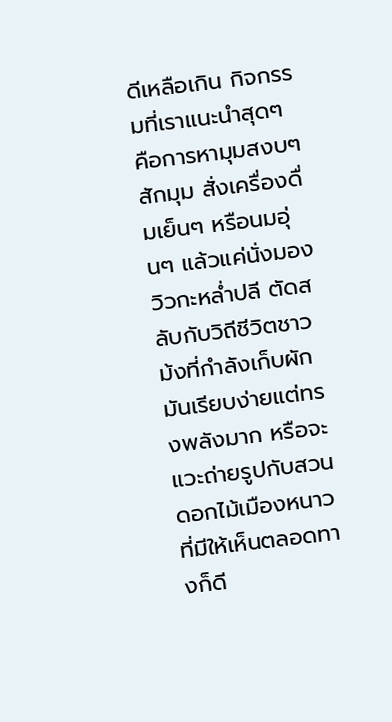ดีเหลือเกิน กิจกรรมที่เราแนะนำสุดๆ คือการหามุมสงบๆ สักมุม สั่งเครื่องดื่มเย็นๆ หรือนมอุ่นๆ แล้วแค่นั่งมองวิวกะหล่ำปลี ตัดสลับกับวิถีชีวิตชาวม้งที่กำลังเก็บผัก มันเรียบง่ายแต่ทรงพลังมาก หรือจะแวะถ่ายรูปกับสวนดอกไม้เมืองหนาวที่มีให้เห็นตลอดทางก็ดี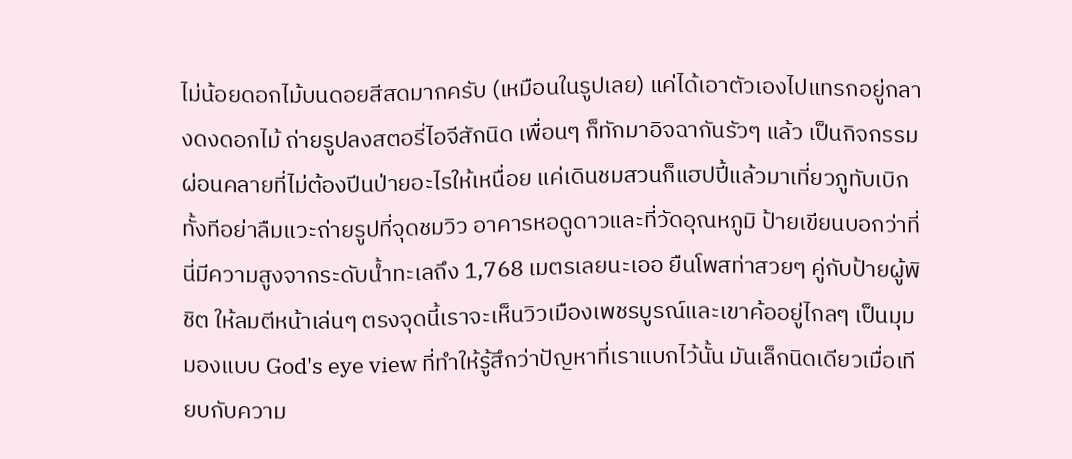ไม่น้อยดอกไม้บนดอยสีสดมากครับ (เหมือนในรูปเลย) แค่ได้เอาตัวเองไปแทรกอยู่กลางดงดอกไม้ ถ่ายรูปลงสตอรี่ไอจีสักนิด เพื่อนๆ ก็ทักมาอิจฉากันรัวๆ แล้ว เป็นกิจกรรมผ่อนคลายที่ไม่ต้องปีนป่ายอะไรให้เหนื่อย แค่เดินชมสวนก็แฮปปี้แล้วมาเที่ยวภูทับเบิกทั้งทีอย่าลืมแวะถ่ายรูปที่จุดชมวิว อาคารหอดูดาวและที่วัดอุณหภูมิ ป้ายเขียนบอกว่าที่นี่มีความสูงจากระดับน้ำทะเลถึง 1,768 เมตรเลยนะเออ ยืนโพสท่าสวยๆ คู่กับป้ายผู้พิชิต ให้ลมตีหน้าเล่นๆ ตรงจุดนี้เราจะเห็นวิวเมืองเพชรบูรณ์และเขาค้ออยู่ไกลๆ เป็นมุมมองแบบ God's eye view ที่ทำให้รู้สึกว่าปัญหาที่เราแบกไว้นั้น มันเล็กนิดเดียวเมื่อเทียบกับความ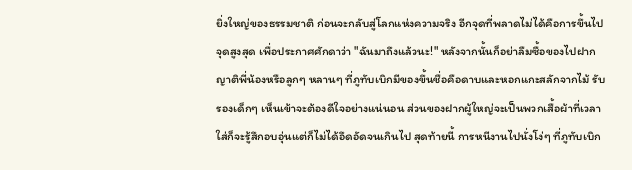ยิ่งใหญ่ของธรรมชาติ ก่อนจะกลับสู่โลกแห่งความจริง อีกจุดที่พลาดไม่ได้คือการขึ้นไปจุดสูงสุด เพื่อประกาศศักดาว่า "ฉันมาถึงแล้วนะ!" หลังจากนั้นก็อย่าลืมซื้อของไปฝากญาติพี่น้องหรือลูกๆ หลานๆ ที่ภูทับเบิกมีของขึ้นชื่อคือดาบและหอกแกะสลักจากไม้ รับรองเด็กๆ เห็นเข้าจะต้องดีใจอย่างแน่นอน ส่วนของฝากผู้ใหญ่จะเป็นพวกเสื้อผ้าที่เวลาใส่ก็จะรู้สึกอบอุ่นแต่ก็ไม่ได้อึดอัดจนเกินไป สุดท้ายนี้ การหนีงานไปนั่งโง่ๆ ที่ภูทับเบิก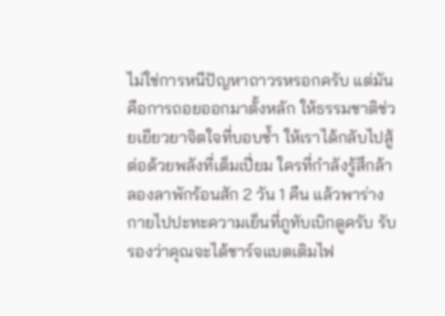ไม่ใช่การหนีปัญหาถาวรหรอกครับ แต่มันคือการถอยออกมาตั้งหลัก ให้ธรรมชาติช่วยเยียวยาจิตใจที่บอบช้ำ ให้เราได้กลับไปสู้ต่อด้วยพลังที่เต็มเปี่ยม ใครที่กำลังรู้สึกล้า ลองลาพักร้อนสัก 2 วัน 1 คืน แล้วพาร่างกายไปปะทะความเย็นที่ภูทับเบิกดูครับ รับรองว่าคุณจะได้ชาร์จแบตเติมไฟ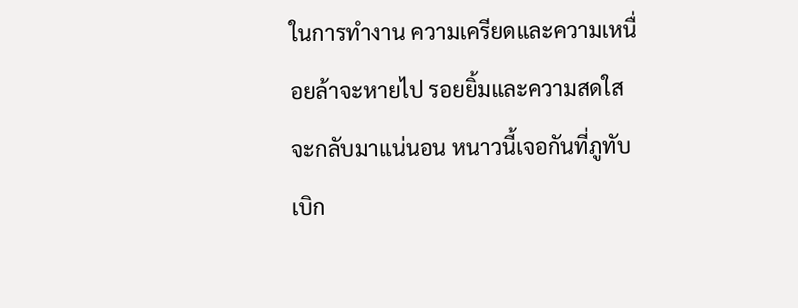ในการทำงาน ความเครียดและความเหนื่อยล้าจะหายไป รอยยิ้มและความสดใสจะกลับมาแน่นอน หนาวนี้เจอกันที่ภูทับเบิก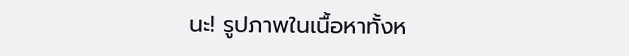นะ! รูปภาพในเนื้อหาทั้งห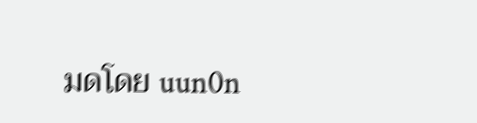มดโดย uun0n